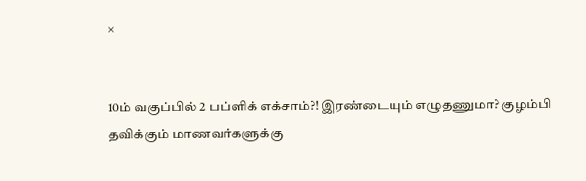×


10ம் வகுப்பில் 2 பப்ளிக் எக்சாம்?! இரண்டையும் எழுதணுமா? குழம்பி தவிக்கும் மாணவர்களுக்கு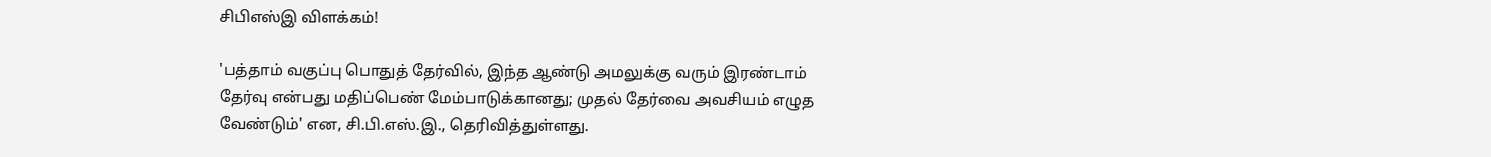சிபிஎஸ்இ விளக்கம்!

'பத்தாம் வகுப்பு பொதுத் தேர்வில், இந்த ஆண்டு அமலுக்கு வரும் இரண்டாம் தேர்வு என்பது மதிப்பெண் மேம்பாடுக்கானது; முதல் தேர்வை அவசியம் எழுத வேண்டும்' என, சி.பி.எஸ்.இ., தெரிவித்துள்ளது.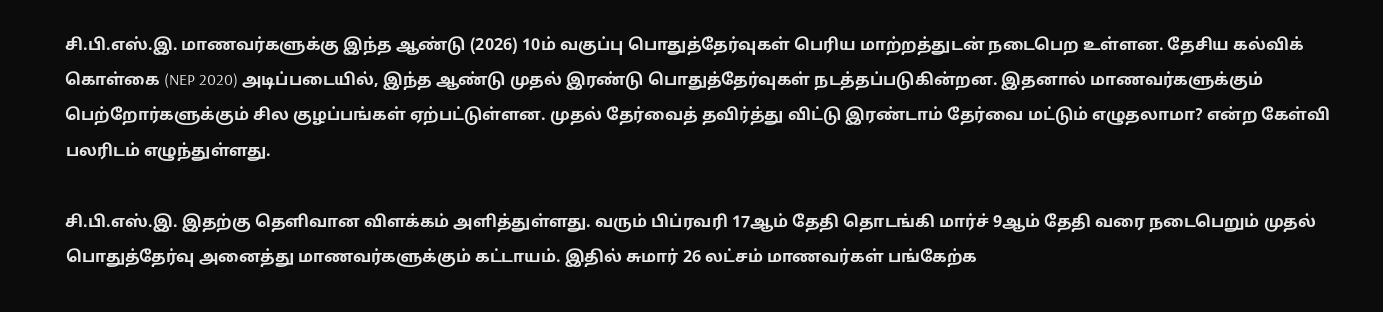சி.பி.எஸ்.இ. மாணவர்களுக்கு இந்த ஆண்டு (2026) 10ம் வகுப்பு பொதுத்தேர்வுகள் பெரிய மாற்றத்துடன் நடைபெற உள்ளன. தேசிய கல்விக் கொள்கை (NEP 2020) அடிப்படையில், இந்த ஆண்டு முதல் இரண்டு பொதுத்தேர்வுகள் நடத்தப்படுகின்றன. இதனால் மாணவர்களுக்கும் பெற்றோர்களுக்கும் சில குழப்பங்கள் ஏற்பட்டுள்ளன. முதல் தேர்வைத் தவிர்த்து விட்டு இரண்டாம் தேர்வை மட்டும் எழுதலாமா? என்ற கேள்வி பலரிடம் எழுந்துள்ளது.

சி.பி.எஸ்.இ. இதற்கு தெளிவான விளக்கம் அளித்துள்ளது. வரும் பிப்ரவரி 17ஆம் தேதி தொடங்கி மார்ச் 9ஆம் தேதி வரை நடைபெறும் முதல் பொதுத்தேர்வு அனைத்து மாணவர்களுக்கும் கட்டாயம். இதில் சுமார் 26 லட்சம் மாணவர்கள் பங்கேற்க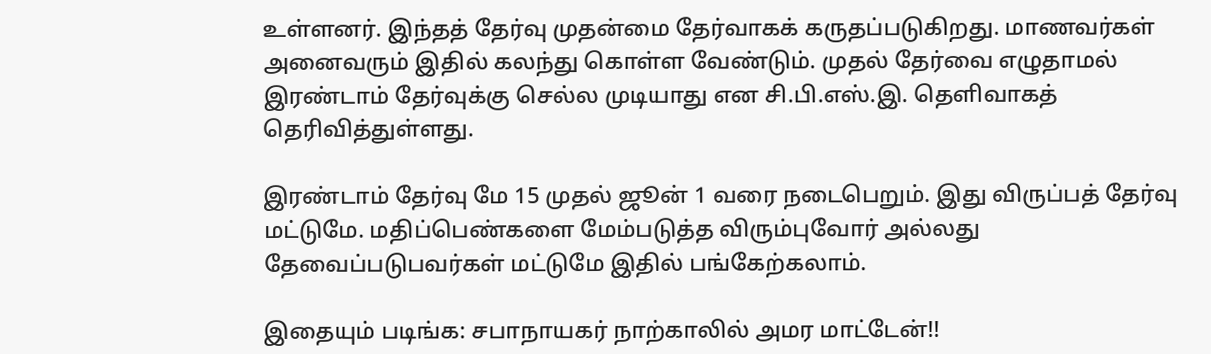உள்ளனர். இந்தத் தேர்வு முதன்மை தேர்வாகக் கருதப்படுகிறது. மாணவர்கள் அனைவரும் இதில் கலந்து கொள்ள வேண்டும். முதல் தேர்வை எழுதாமல் இரண்டாம் தேர்வுக்கு செல்ல முடியாது என சி.பி.எஸ்.இ. தெளிவாகத் தெரிவித்துள்ளது.

இரண்டாம் தேர்வு மே 15 முதல் ஜூன் 1 வரை நடைபெறும். இது விருப்பத் தேர்வு மட்டுமே. மதிப்பெண்களை மேம்படுத்த விரும்புவோர் அல்லது தேவைப்படுபவர்கள் மட்டுமே இதில் பங்கேற்கலாம்.

இதையும் படிங்க: சபாநாயகர் நாற்காலில் அமர மாட்டேன்!!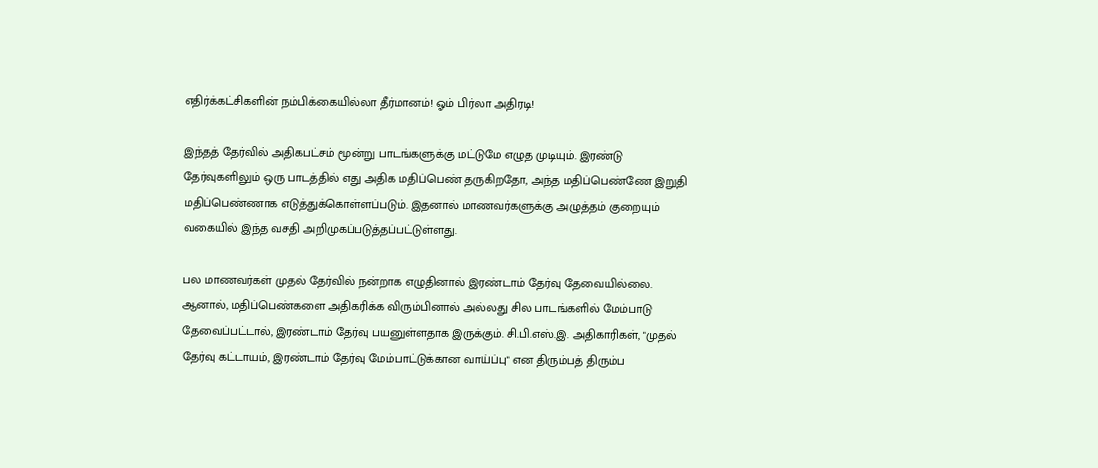எதிர்க்கட்சிகளின் நம்பிக்கையில்லா தீர்மானம்! ஓம் பிர்லா அதிரடி!

இந்தத் தேர்வில் அதிகபட்சம் மூன்று பாடங்களுக்கு மட்டுமே எழுத முடியும். இரண்டு தேர்வுகளிலும் ஒரு பாடத்தில் எது அதிக மதிப்பெண் தருகிறதோ, அந்த மதிப்பெண்ணே இறுதி மதிப்பெண்ணாக எடுத்துக்கொள்ளப்படும். இதனால் மாணவர்களுக்கு அழுத்தம் குறையும் வகையில் இந்த வசதி அறிமுகப்படுத்தப்பட்டுள்ளது.

பல மாணவர்கள் முதல் தேர்வில் நன்றாக எழுதினால் இரண்டாம் தேர்வு தேவையில்லை. ஆனால், மதிப்பெண்களை அதிகரிக்க விரும்பினால் அல்லது சில பாடங்களில் மேம்பாடு தேவைப்பட்டால், இரண்டாம் தேர்வு பயனுள்ளதாக இருக்கும். சி.பி.எஸ்.இ. அதிகாரிகள், "முதல் தேர்வு கட்டாயம், இரண்டாம் தேர்வு மேம்பாட்டுக்கான வாய்ப்பு" என திரும்பத் திரும்ப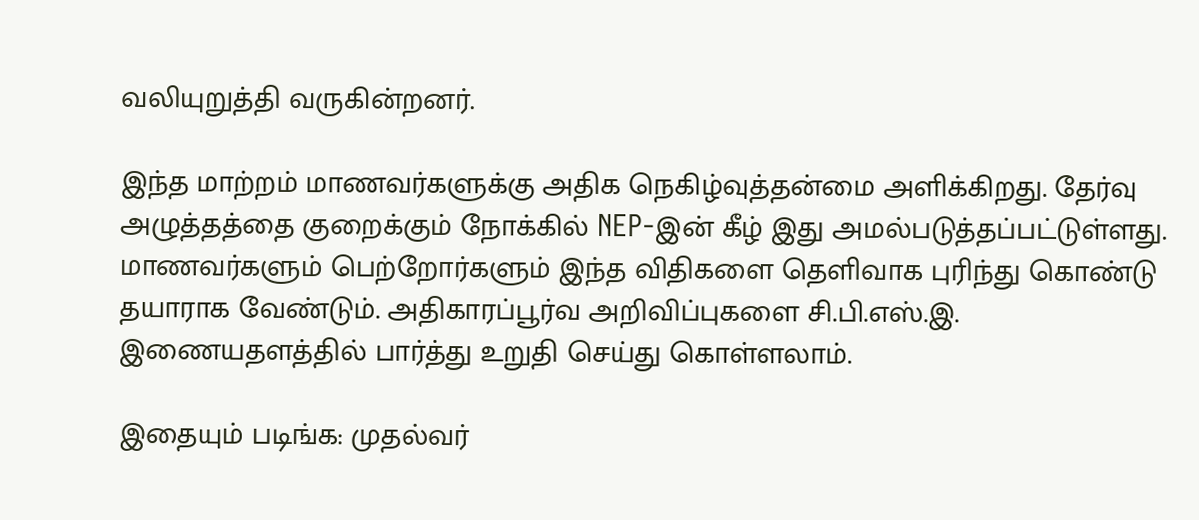வலியுறுத்தி வருகின்றனர்.

இந்த மாற்றம் மாணவர்களுக்கு அதிக நெகிழ்வுத்தன்மை அளிக்கிறது. தேர்வு அழுத்தத்தை குறைக்கும் நோக்கில் NEP-இன் கீழ் இது அமல்படுத்தப்பட்டுள்ளது. மாணவர்களும் பெற்றோர்களும் இந்த விதிகளை தெளிவாக புரிந்து கொண்டு தயாராக வேண்டும். அதிகாரப்பூர்வ அறிவிப்புகளை சி.பி.எஸ்.இ. இணையதளத்தில் பார்த்து உறுதி செய்து கொள்ளலாம்.

இதையும் படிங்க: முதல்வர்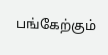பங்கேற்கும்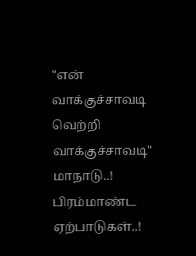"என் வாக்குச்சாவடி வெற்றி வாக்குச்சாவடி" மாநாடு..! பிரம்மாண்ட ஏற்பாடுகள்..!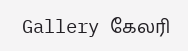Gallery கேலரி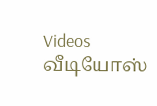Videos வீடியோஸ்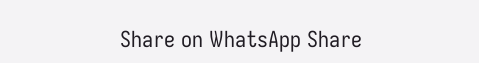Share on WhatsApp Share